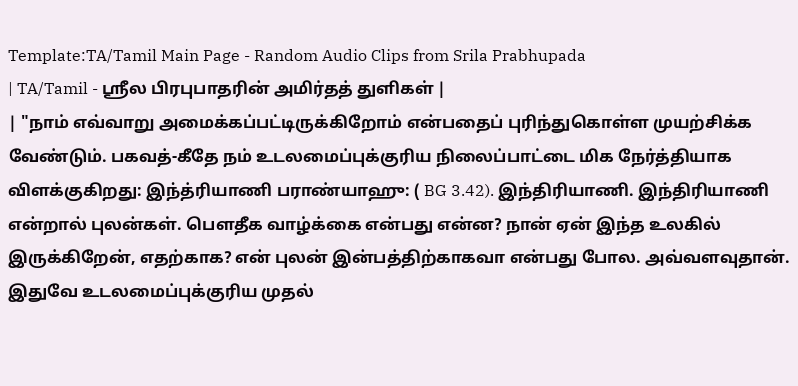Template:TA/Tamil Main Page - Random Audio Clips from Srila Prabhupada
| TA/Tamil - ஸ்ரீல பிரபுபாதரின் அமிர்தத் துளிகள் |
| "நாம் எவ்வாறு அமைக்கப்பட்டிருக்கிறோம் என்பதைப் புரிந்துகொள்ள முயற்சிக்க வேண்டும். பகவத்-கீதே நம் உடலமைப்புக்குரிய நிலைப்பாட்டை மிக நேர்த்தியாக விளக்குகிறது: இந்த்ரியாணி பராண்யாஹு: ( BG 3.42). இந்திரியாணி. இந்திரியாணி என்றால் புலன்கள். பௌதீக வாழ்க்கை என்பது என்ன? நான் ஏன் இந்த உலகில் இருக்கிறேன், எதற்காக? என் புலன் இன்பத்திற்காகவா என்பது போல. அவ்வளவுதான். இதுவே உடலமைப்புக்குரிய முதல்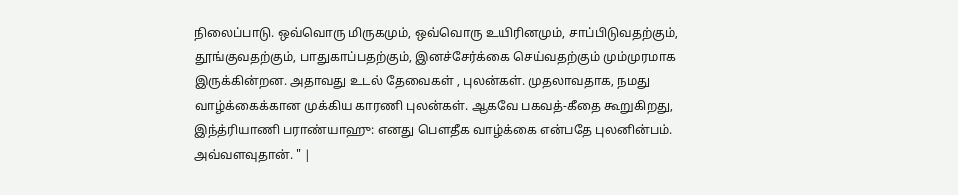நிலைப்பாடு. ஒவ்வொரு மிருகமும், ஒவ்வொரு உயிரினமும், சாப்பிடுவதற்கும், தூங்குவதற்கும், பாதுகாப்பதற்கும், இனச்சேர்க்கை செய்வதற்கும் மும்முரமாக இருக்கின்றன. அதாவது உடல் தேவைகள் , புலன்கள். முதலாவதாக, நமது வாழ்க்கைக்கான முக்கிய காரணி புலன்கள். ஆகவே பகவத்-கீதை கூறுகிறது, இந்த்ரியாணி பராண்யாஹு: எனது பௌதீக வாழ்க்கை என்பதே புலனின்பம். அவ்வளவுதான். " |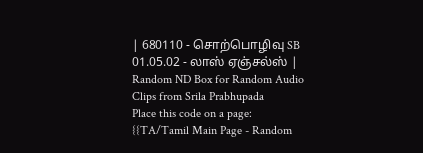| 680110 - சொற்பொழிவு SB 01.05.02 - லாஸ் ஏஞ்சல்ஸ் |
Random ND Box for Random Audio Clips from Srila Prabhupada
Place this code on a page:
{{TA/Tamil Main Page - Random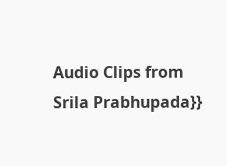Audio Clips from Srila Prabhupada}}